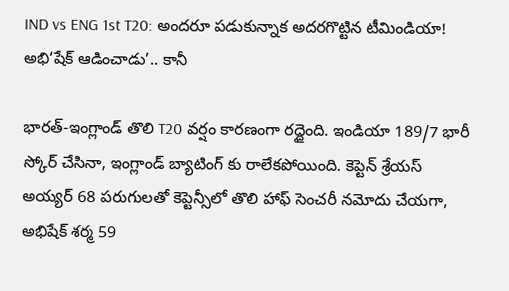IND vs ENG 1st T20: అందరూ పడుకున్నాక అదరగొట్టిన టీమిండియా! అభి‘షేక్‌ ఆడించాడు’.. కానీ

భారత్-ఇంగ్లాండ్ తొలి T20 వర్షం కారణంగా రద్దైంది. ఇండియా 189/7 భారీ స్కోర్ చేసినా, ఇంగ్లాండ్ బ్యాటింగ్ కు రాలేకపోయింది. కెప్టెన్ శ్రేయస్ అయ్యర్ 68 పరుగులతో కెప్టెన్సీలో తొలి హాఫ్ సెంచరీ నమోదు చేయగా, అభిషేక్ శర్మ 59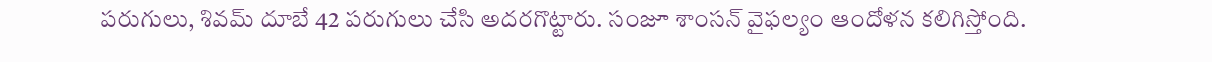పరుగులు, శివమ్ దూబే 42 పరుగులు చేసి అదరగొట్టారు. సంజూ శాంసన్ వైఫల్యం ఆందోళన కలిగిస్తోంది.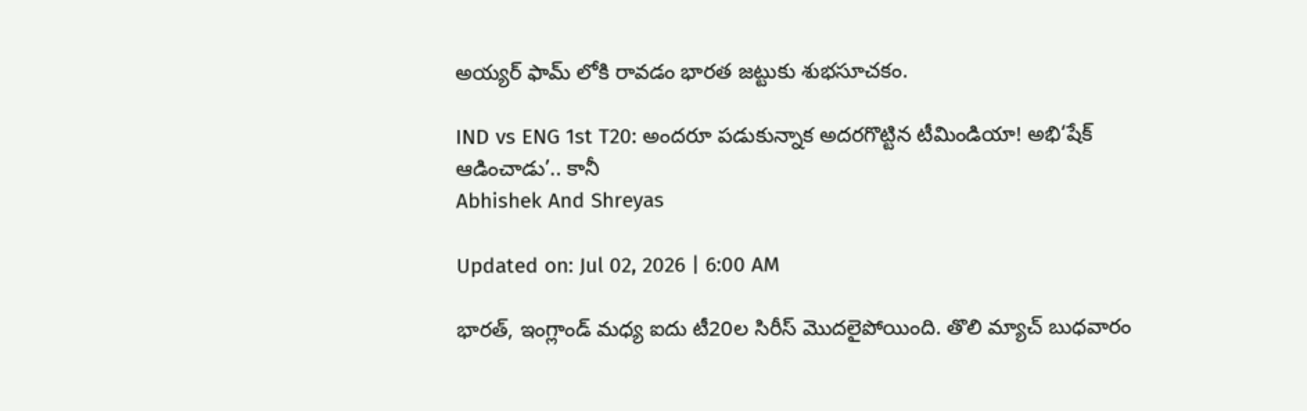అయ్యర్ ఫామ్ లోకి రావడం భారత జట్టుకు శుభసూచకం.

IND vs ENG 1st T20: అందరూ పడుకున్నాక అదరగొట్టిన టీమిండియా! అభి‘షేక్‌ ఆడించాడు’.. కానీ
Abhishek And Shreyas

Updated on: Jul 02, 2026 | 6:00 AM

భారత్‌, ఇంగ్లాండ్‌ మధ్య ఐదు టీ20ల సిరీస్‌ మొదలైపోయింది. తొలి మ్యాచ్‌ బుధవారం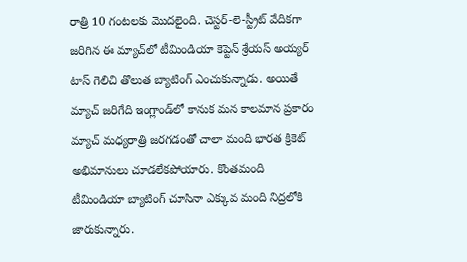రాత్రి 10 గంటలకు మొదలైంది. చెస్టర్-లె-స్ట్రీట్‌ వేదికగా జరిగిన ఈ మ్యాచ్‌లో టీమిండియా కెప్టెన్‌ శ్రేయస్‌ అయ్యర్‌ టాస్ గెలిచి తొలుత బ్యాటింగ్‌ ఎంచుకున్నాడు. అయితే మ్యాచ్‌ జరిగేది ఇంగ్లాండ్‌లో కానుక మన కాలమాన ప్రకారం మ్యాచ్‌ మధ్యరాత్రి జరగడంతో చాలా మంది భారత క్రికెట్‌ అభిమానులు చూడలేకపోయారు. కొంతమంది టీమిండియా బ్యాటింగ్‌ చూసినా ఎక్కువ మంది నిద్రలోకి జారుకున్నారు.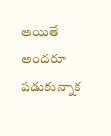అయితే అందరూ పడుకున్నాక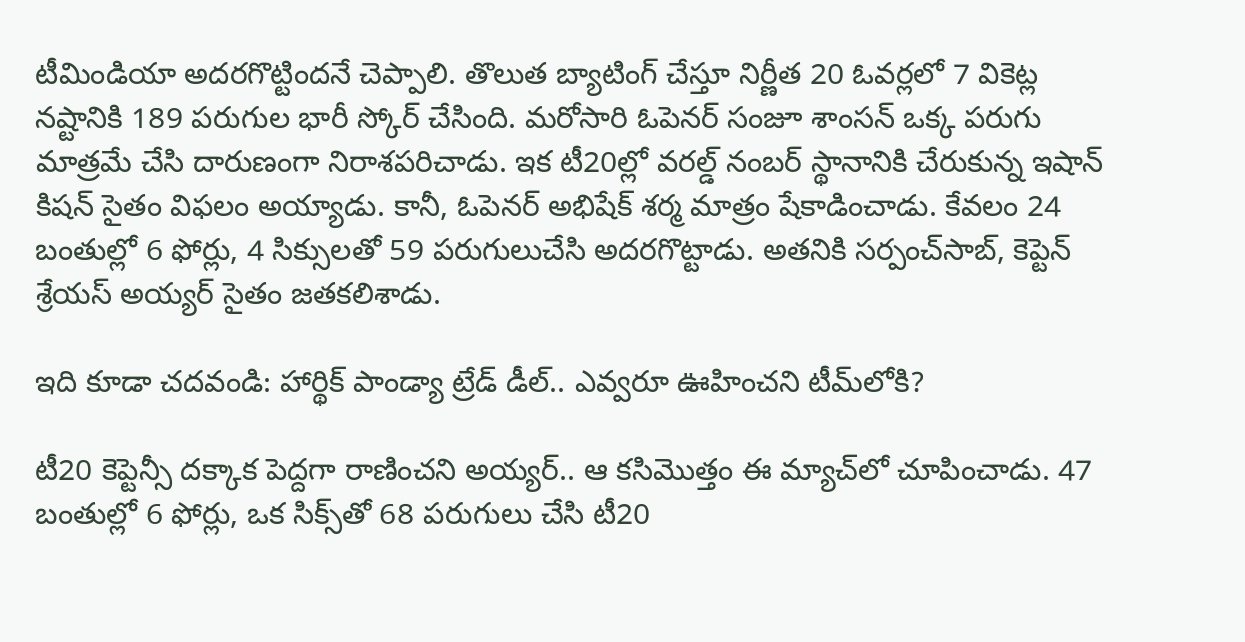టీమిండియా అదరగొట్టిందనే చెప్పాలి. తొలుత బ్యాటింగ్‌ చేస్తూ నిర్ణీత 20 ఓవర్లలో 7 వికెట్ల నష్టానికి 189 పరుగుల భారీ స్కోర్‌ చేసింది. మరోసారి ఓపెనర్‌ సంజూ శాంసన్‌ ఒక్క పరుగు మాత్రమే చేసి దారుణంగా నిరాశపరిచాడు. ఇక టీ20ల్లో వరల్డ్‌ నంబర్‌ స్థానానికి చేరుకున్న ఇషాన్‌ కిషన్‌ సైతం విఫలం అయ్యాడు. కానీ, ఓపెనర్‌ అభిషేక్‌ శర్మ మాత్రం షేకాడించాడు. కేవలం 24 బంతుల్లో 6 ఫోర్లు, 4 సిక్సులతో 59 పరుగులుచేసి అదరగొట్టాడు. అతనికి సర్పంచ్‌సాబ్‌, కెప్టెన్‌ శ్రేయస్‌ అయ్యర్‌ సైతం జతకలిశాడు.

ఇది కూడా చదవండి: హార్థిక్ పాండ్యా ట్రేడ్ డీల్.. ఎవ్వరూ ఊహించని టీమ్‌లోకి?

టీ20 కెప్టెన్సీ దక్కాక పెద్దగా రాణించని అయ్యర్‌.. ఆ కసిమొత్తం ఈ మ్యాచ్‌లో చూపించాడు. 47 బంతుల్లో 6 ఫోర్లు, ఒక సిక్స్‌తో 68 పరుగులు చేసి టీ20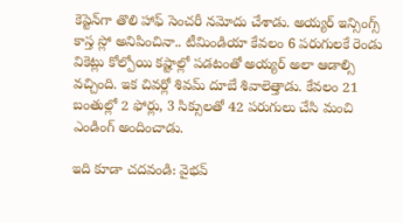కెప్టెన్‌గా తొలి హాఫ్‌ సెంచరీ నమోదు చేశాడు. అయ్యర్‌ ఇన్సింగ్స్‌ కాస్త స్లో అనిపించినా.. టీమిండియా కేవలం 6 పరుగులకే రెండు వికెట్లు కోల్పోయి కష్టాల్లో పడటంతో అయ్యర్‌ అలా ఆడాల్సి వచ్చింది. ఇక చివర్లో శివమ్‌ దూబే శివాలెత్తాడు. కేవలం 21 బంతుల్లో 2 ఫోర్లు, 3 సిక్సులతో 42 పరుగులు చేసి మంచి ఎండింగ్‌ అందించాడు.

ఇది కూడా చదవండి: వైభవ్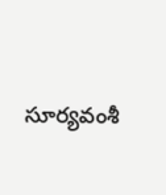సూర్యవంశీ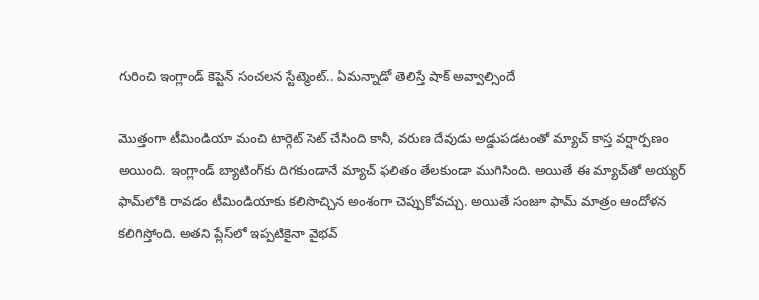గురించి ఇంగ్లాండ్ కెప్టెన్ సంచలన స్టేట్మెంట్.. ఏమన్నాడో తెలిస్తే షాక్ అవ్వాల్సిందే

మొత్తంగా టీమిండియా మంచి టార్గెట్‌ సెట్‌ చేసింది కానీ, వరుణ దేవుడు అడ్డుపడటంతో మ్యాచ్‌ కాస్త వర్షార్పణం అయింది. ఇంగ్లాండ్‌ బ్యాటింగ్‌కు దిగకుండానే మ్యాచ్‌ ఫలితం తేలకుండా ముగిసింది. అయితే ఈ మ్యాచ్‌తో అయ్యర్‌ ఫామ్‌లోకి రావడం టీమిండియాకు కలిసొచ్చిన అంశంగా చెప్పుకోవచ్చు. అయితే సంజూ ఫామ్‌ మాత్రం ఆందోళన కలిగిస్తోంది. అతని ప్లేస్‌లో ఇప్పటికైనా వైభవ్‌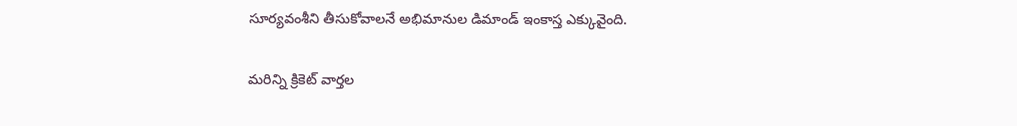సూర్యవంశీని తీసుకోవాలనే అభిమానుల డిమాండ్‌ ఇంకాస్త ఎక్కువైంది.

మరిన్ని క్రికెట్‌ వార్తల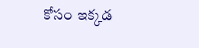కోసం ఇక్కడ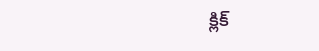క్లిక్‌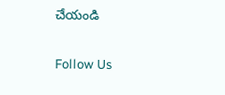చేయండి

Follow Us